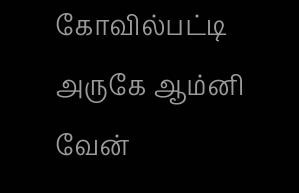கோவில்பட்டி அருகே ஆம்னி வேன்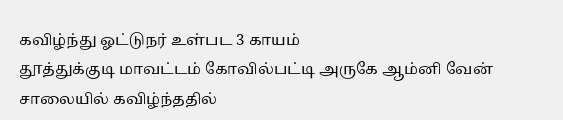கவிழ்ந்து ஓட்டுநர் உள்பட 3 காயம்
தூத்துக்குடி மாவட்டம் கோவில்பட்டி அருகே ஆம்னி வேன் சாலையில் கவிழ்ந்ததில்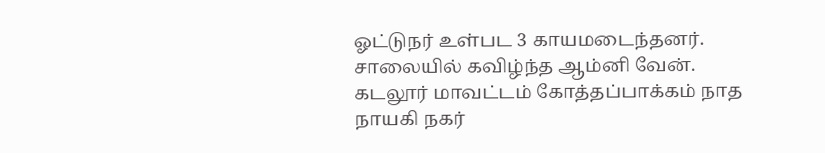ஓட்டுநர் உள்பட 3 காயமடைந்தனர்.
சாலையில் கவிழ்ந்த ஆம்னி வேன்.
கடலூர் மாவட்டம் கோத்தப்பாக்கம் நாத நாயகி நகர்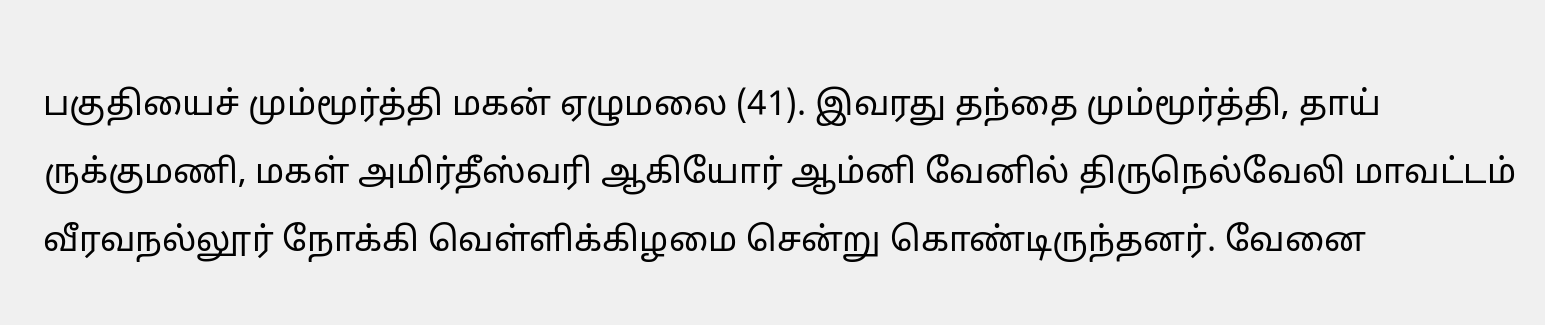பகுதியைச் மும்மூர்த்தி மகன் ஏழுமலை (41). இவரது தந்தை மும்மூர்த்தி, தாய் ருக்குமணி, மகள் அமிர்தீஸ்வரி ஆகியோர் ஆம்னி வேனில் திருநெல்வேலி மாவட்டம் வீரவநல்லூர் நோக்கி வெள்ளிக்கிழமை சென்று கொண்டிருந்தனர். வேனை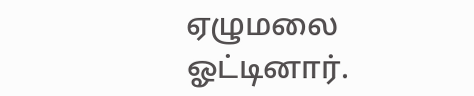ஏழுமலை ஓட்டினார்.